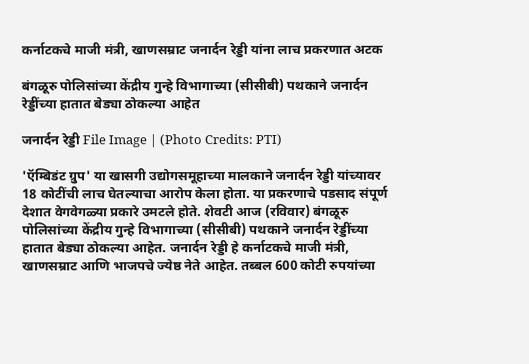कर्नाटकचे माजी मंत्री, खाणसम्राट जनार्दन रेड्डी यांना लाच प्रकरणात अटक

बंगळूरु पोलिसांच्या केंद्रीय गुन्हे विभागाच्या (सीसीबी) पथकाने जनार्दन रेड्डींच्या हातात बेड्या ठोकल्या आहेत

जनार्दन रेड्डी File Image | (Photo Credits: PTI)

'ऍम्बिडंट ग्रुप' या खासगी उद्योगसमूहाच्या मालकाने जनार्दन रेड्डी यांच्यावर 18 कोटींची लाच घेतल्याचा आरोप केला होता. या प्रकरणाचे पडसाद संपूर्ण देशात वेगवेगळ्या प्रकारे उमटले होते. शेवटी आज (रविवार) बंगळूरु पोलिसांच्या केंद्रीय गुन्हे विभागाच्या (सीसीबी) पथकाने जनार्दन रेड्डींच्या हातात बेड्या ठोकल्या आहेत. जनार्दन रेड्डी हे कर्नाटकचे माजी मंत्री, खाणसम्राट आणि भाजपचे ज्येष्ठ नेते आहेत. तब्बल 600 कोटी रुपयांच्या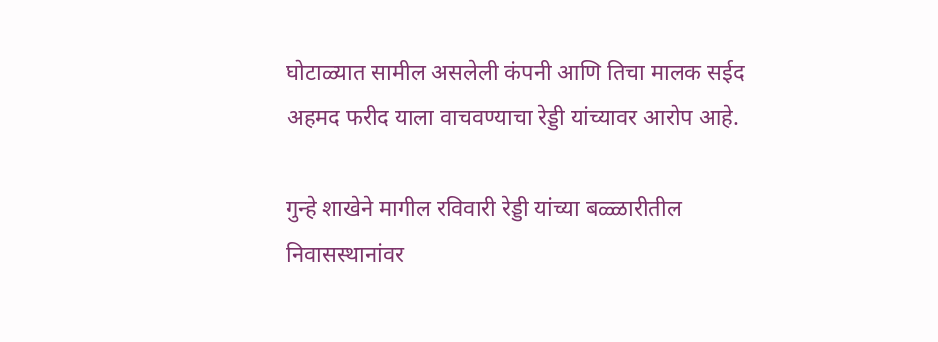घोटाळ्यात सामील असलेली कंपनी आणि तिचा मालक सईद अहमद फरीद याला वाचवण्याचा रेड्डी यांच्यावर आरोप आहे.

गुन्हे शाखेने मागील रविवारी रेड्डी यांच्या बळ्ळारीतील निवासस्थानांवर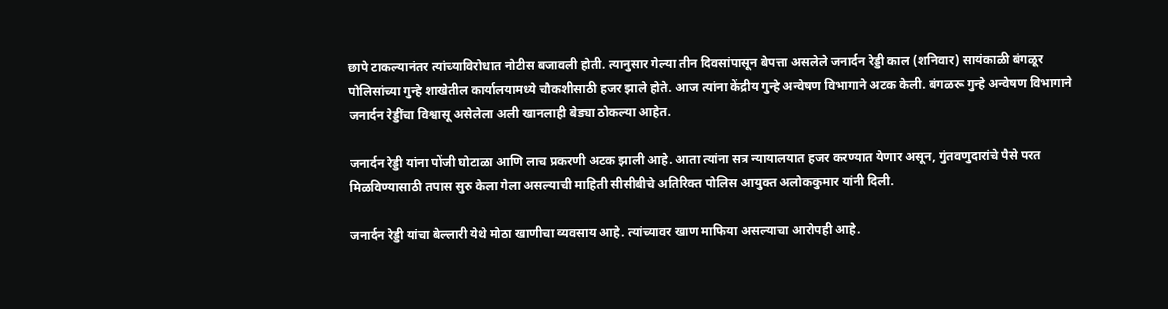छापे टाकल्यानंतर त्यांच्याविरोधात नोटीस बजावली होती. त्यानुसार गेल्या तीन दिवसांपासून बेपत्ता असलेले जनार्दन रेड्डी काल (शनिवार) सायंकाळी बंगळूर पोलिसांच्या गुन्हे शाखेतील कार्यालयामध्ये चौकशीसाठी हजर झाले होते. आज त्यांना केंद्रीय गुन्हे अन्वेषण विभागाने अटक केली. बंगळरू गुन्हे अन्वेषण विभागाने जनार्दन रेड्डींचा विश्वासू असेलेला अली खानलाही बेड्या ठोकल्या आहेत.

जनार्दन रेड्डी यांना पोंजी घोटाळा आणि लाच प्रकरणी अटक झाली आहे. आता त्यांना सत्र न्यायालयात हजर करण्यात येणार असून, गुंतवणुदारांचे पैसे परत मिळविण्यासाठी तपास सुरु केला गेला असल्याची माहिती सीसीबीचे अतिरिक्त पोलिस आयुक्त अलोककुमार यांनी दिली.

जनार्दन रेड्डी यांचा बेल्लारी येथे मोठा खाणीचा व्यवसाय आहे. त्यांच्यावर खाण माफिया असल्याचा आरोपही आहे.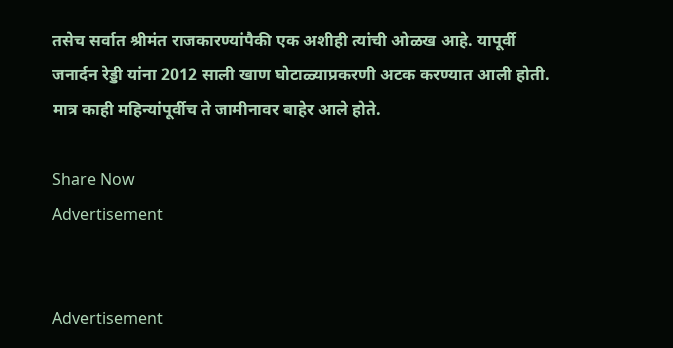तसेच सर्वात श्रीमंत राजकारण्यांपैकी एक अशीही त्यांची ओळख आहे. यापूर्वी जनार्दन रेड्डी यांना 2012 साली खाण घोटाळ्याप्रकरणी अटक करण्यात आली होती. मात्र काही महिन्यांपूर्वीच ते जामीनावर बाहेर आले होते.

Share Now
Advertisement


Advertisement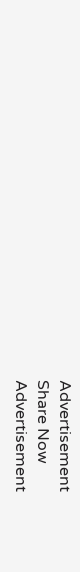Advertisement
Share Now
Advertisement